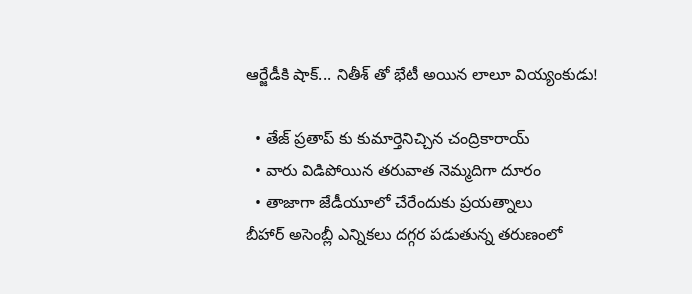ఆర్జేడీకి షాక్... నితీశ్ తో భేటీ అయిన లాలూ వియ్యంకుడు!

  • తేజ్ ప్రతాప్ కు కుమార్తెనిచ్చిన చంద్రికారాయ్
  • వారు విడిపోయిన తరువాత నెమ్మదిగా దూరం
  • తాజాగా జేడీయూలో చేరేందుకు ప్రయత్నాలు
బీహార్ అసెంబ్లీ ఎన్నికలు దగ్గర పడుతున్న తరుణంలో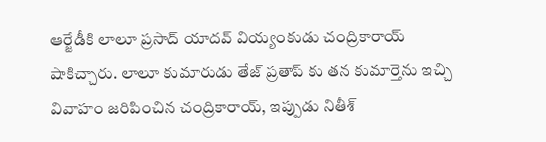ఆర్జేడీకి లాలూ ప్రసాద్ యాదవ్ వియ్యంకుడు చంద్రికారాయ్ షాకిచ్చారు. లాలూ కుమారుడు తేజ్ ప్రతాప్ కు తన కుమార్తెను ఇచ్చి వివాహం జరిపించిన చంద్రికారాయ్, ఇప్పుడు నితీశ్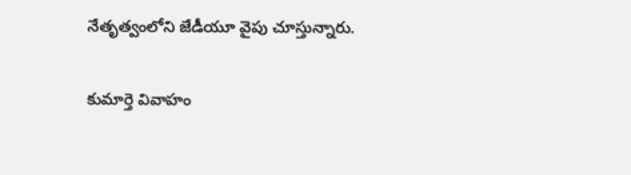నేతృత్వంలోని జేడీయూ వైపు చూస్తున్నారు.

కుమార్తె వివాహం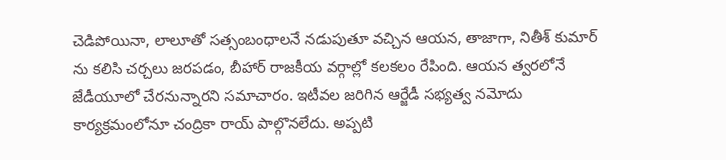చెడిపోయినా, లాలూతో సత్సంబంధాలనే నడుపుతూ వచ్చిన ఆయన, తాజాగా, నితీశ్ కుమార్ ను కలిసి చర్చలు జరపడం, బీహార్ రాజకీయ వర్గాల్లో కలకలం రేపింది. ఆయన త్వరలోనే జేడీయూలో చేరనున్నారని సమాచారం. ఇటీవల జరిగిన ఆర్జేడీ సభ్యత్వ నమోదు కార్యక్రమంలోనూ చంద్రికా రాయ్ పాల్గొనలేదు. అప్పటి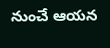నుంచే ఆయన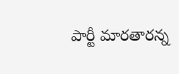పార్టీ మారతారన్న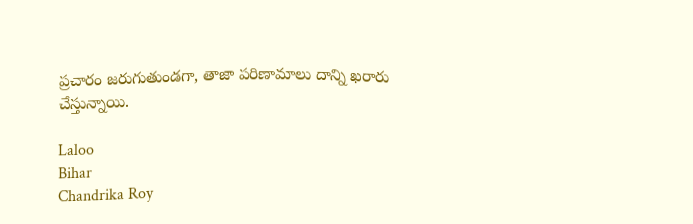ప్రచారం జరుగుతుండగా, తాజా పరిణామాలు దాన్ని ఖరారు చేస్తున్నాయి.

Laloo
Bihar
Chandrika Roy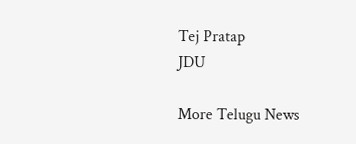Tej Pratap
JDU

More Telugu News